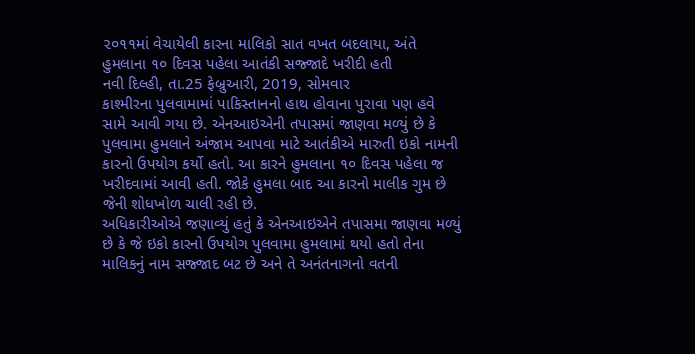૨૦૧૧માં વેચાયેલી કારના માલિકો સાત વખત બદલાયા, અંતે હુમલાના ૧૦ દિવસ પહેલા આતંકી સજ્જાદે ખરીદી હતી
નવી દિલ્હી, તા.25 ફેબ્રુઆરી, 2019, સોમવાર
કાશ્મીરના પુલવામામાં પાકિસ્તાનનો હાથ હોવાના પુરાવા પણ હવે સામે આવી ગયા છે. એનઆઇએની તપાસમાં જાણવા મળ્યું છે કે પુલવામા હુમલાને અંજામ આપવા માટે આતંકીએ મારુતી ઇકો નામની કારનો ઉપયોગ કર્યો હતો. આ કારને હુમલાના ૧૦ દિવસ પહેલા જ ખરીદવામાં આવી હતી. જોકે હુમલા બાદ આ કારનો માલીક ગુમ છે જેની શોધખોળ ચાલી રહી છે.
અધિકારીઓએ જણાવ્યું હતું કે એનઆઇએને તપાસમા જાણવા મળ્યું છે કે જે ઇકો કારનો ઉપયોગ પુલવામા હુમલામાં થયો હતો તેના માલિકનું નામ સજ્જાદ બટ છે અને તે અનંતનાગનો વતની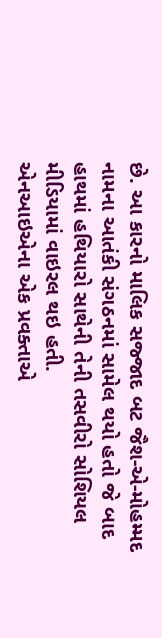છે. આ કારનો માલિક સજ્જાદ બટ જૈશ-એ-મોહમ્મદ નામના આતંકી સંગઠનમાં સામેલ થયો હતો જે બાદ હાથમાં હથિયારો સાથેની તેની તસવીરો સોશિયલ મીડિયામાં વાઇરલ થઇ હતી.
એનઆઇએના એક પ્રવક્તાએ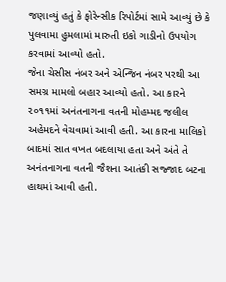જણાવ્યું હતું કે ફોરેન્સીક રિપોર્ટમાં સામે આવ્યું છે કે પુલવામા હુમલામાં મારુતી ઇકો ગાડીનો ઉપયોગ કરવામાં આવ્યો હતો.
જેના ચેસીસ નંબર અને એન્જિન નંબર પરથી આ સમગ્ર મામલો બહાર આવ્યો હતો. આ કારને ૨૦૧૧માં અનંતનાગના વતની મોહમ્મદ જલીલ અહેમદને વેચવામાં આવી હતી. આ કારના માલિકો બાદમાં સાત વખત બદલાયા હતા અને અંતે તે અનંતનાગના વતની જૈશના આતંકી સજ્જાદ બટના હાથમાં આવી હતી.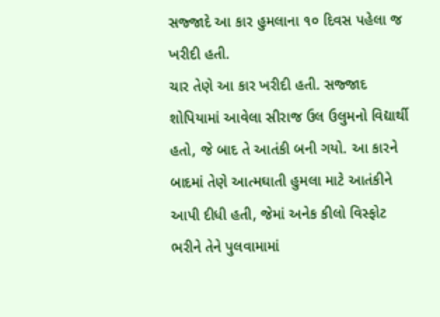સજ્જાદે આ કાર હુમલાના ૧૦ દિવસ પહેલા જ ખરીદી હતી.
ચાર તેણે આ કાર ખરીદી હતી. સજ્જાદ શોપિયામાં આવેલા સીરાજ ઉલ ઉલુમનો વિદ્યાર્થી હતો, જે બાદ તે આતંકી બની ગયો. આ કારને બાદમાં તેણે આત્મઘાતી હુમલા માટે આતંકીને આપી દીધી હતી, જેમાં અનેક કીલો વિસ્ફોટ ભરીને તેને પુલવામામાં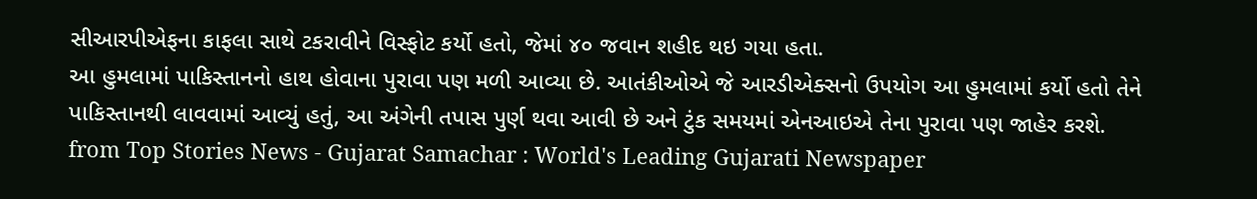સીઆરપીએફના કાફલા સાથે ટકરાવીને વિસ્ફોટ કર્યો હતો, જેમાં ૪૦ જવાન શહીદ થઇ ગયા હતા.
આ હુમલામાં પાકિસ્તાનનો હાથ હોવાના પુરાવા પણ મળી આવ્યા છે. આતંકીઓએ જે આરડીએક્સનો ઉપયોગ આ હુમલામાં કર્યો હતો તેને પાકિસ્તાનથી લાવવામાં આવ્યું હતું, આ અંગેની તપાસ પુર્ણ થવા આવી છે અને ટુંક સમયમાં એનઆઇએ તેના પુરાવા પણ જાહેર કરશે.
from Top Stories News - Gujarat Samachar : World's Leading Gujarati Newspaper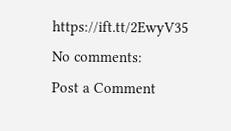https://ift.tt/2EwyV35
No comments:
Post a Comment